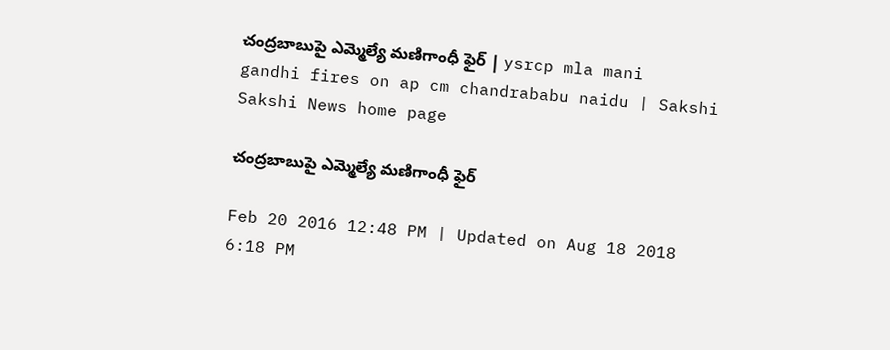చంద్రబాబుపై ఎమ్మెల్యే మణిగాంధీ ఫైర్ | ysrcp mla mani gandhi fires on ap cm chandrababu naidu | Sakshi
Sakshi News home page

చంద్రబాబుపై ఎమ్మెల్యే మణిగాంధీ ఫైర్

Feb 20 2016 12:48 PM | Updated on Aug 18 2018 6:18 PM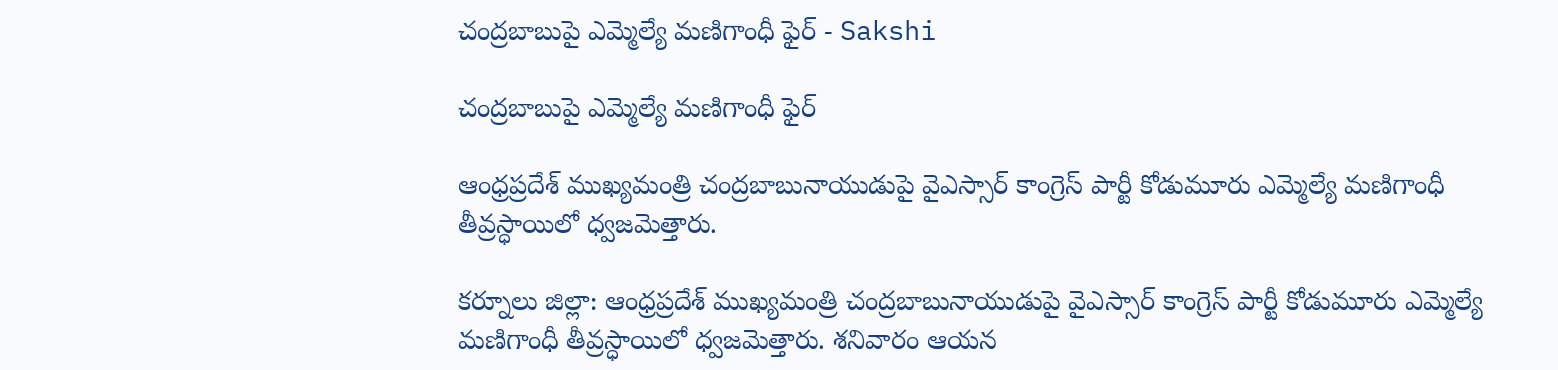చంద్రబాబుపై ఎమ్మెల్యే మణిగాంధీ ఫైర్ - Sakshi

చంద్రబాబుపై ఎమ్మెల్యే మణిగాంధీ ఫైర్

ఆంధ్రప్రదేశ్ ముఖ్యమంత్రి చంద్రబాబునాయుడుపై వైఎస్సార్ కాంగ్రెస్ పార్టీ కోడుమూరు ఎమ్మెల్యే మణిగాంధీ తీవ్రస్ధాయిలో ధ్వజమెత్తారు.

కర్నూలు జిల్లా: ఆంధ్రప్రదేశ్ ముఖ్యమంత్రి చంద్రబాబునాయుడుపై వైఎస్సార్ కాంగ్రెస్ పార్టీ కోడుమూరు ఎమ్మెల్యే మణిగాంధీ తీవ్రస్ధాయిలో ధ్వజమెత్తారు. శనివారం ఆయన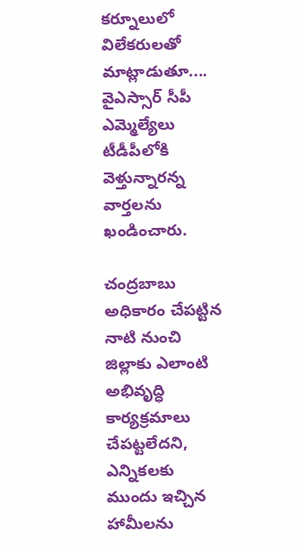కర్నూలులో విలేకరులతో మాట్లాడుతూ.... వైఎస్సార్ సీపీ ఎమ్మెల్యేలు టీడీపీలోకి వెళ్తున్నారన్న వార్తలను ఖండించారు.

చంద్రబాబు అధికారం చేపట్టిన నాటి నుంచి జిల్లాకు ఎలాంటి అభివృద్ధి కార్యక్రమాలు చేపట్టలేదని,  ఎన్నికలకు ముందు ఇచ్చిన హామీలను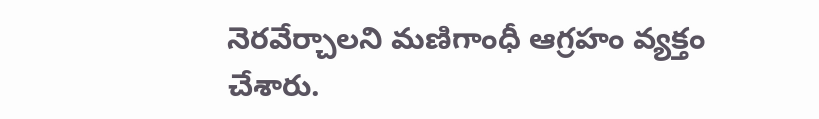నెరవేర్చాలని మణిగాంధీ ఆగ్రహం వ్యక్తం చేశారు.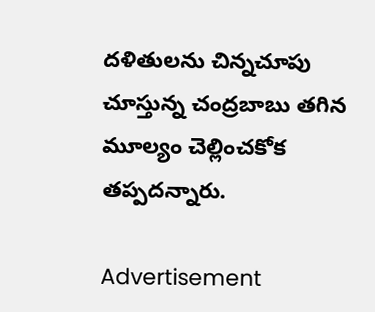దళితులను చిన్నచూపు చూస్తున్న చంద్రబాబు తగిన మూల్యం చెల్లించకోక తప్పదన్నారు.

Advertisement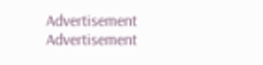Advertisement
Advertisement